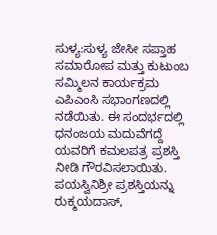ಸುಳ್ಯ:ಸುಳ್ಯ ಜೇಸೀ ಸಪ್ತಾಹ ಸಮಾರೋಪ ಮತ್ತು ಕುಟುಂಬ ಸಮ್ಮಿಲನ ಕಾರ್ಯಕ್ರಮ ಎಪಿಎಂಸಿ ಸಭಾಂಗಣದಲ್ಲಿ ನಡೆಯಿತು. ಈ ಸಂದರ್ಭದಲ್ಲಿ ಧನಂಜಯ ಮದುವೆಗದ್ದೆ ಯವರಿಗೆ ಕಮಲಪತ್ರ ಪ್ರಶಸ್ತಿ ನೀಡಿ ಗೌರವಿಸಲಾಯಿತು.
ಪಯಸ್ವಿನಿಶ್ರೀ ಪ್ರಶಸ್ತಿಯನ್ನು ರುಕ್ಮಯದಾಸ್,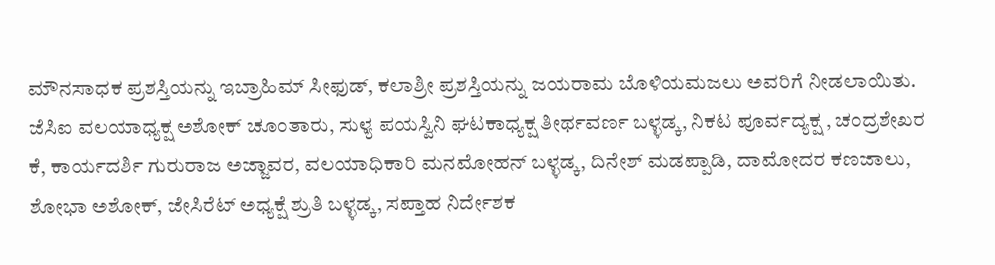ಮೌನಸಾಧಕ ಪ್ರಶಸ್ತಿಯನ್ನು ಇಬ್ರಾಹಿಮ್ ಸೀಫುಡ್, ಕಲಾಶ್ರೀ ಪ್ರಶಸ್ತಿಯನ್ನು ಜಯರಾಮ ಬೊಳಿಯಮಜಲು ಅವರಿಗೆ ನೀಡಲಾಯಿತು. ಜೆಸಿಐ ವಲಯಾಧ್ಯಕ್ಷ ಅಶೋಕ್ ಚೂಂತಾರು, ಸುಳ್ಯ ಪಯಸ್ವಿನಿ ಘಟಕಾಧ್ಯಕ್ಷ ತೀರ್ಥವರ್ಣ ಬಳ್ಳಡ್ಕ, ನಿಕಟ ಪೂರ್ವದ್ಯಕ್ಷ , ಚಂದ್ರಶೇಖರ ಕೆ, ಕಾರ್ಯದರ್ಶಿ ಗುರುರಾಜ ಅಜ್ಜಾವರ, ವಲಯಾಧಿಕಾರಿ ಮನಮೋಹನ್ ಬಳ್ಳಡ್ಕ, ದಿನೇಶ್ ಮಡಪ್ಪಾಡಿ, ದಾಮೋದರ ಕಣಜಾಲು, ಶೋಭಾ ಅಶೋಕ್, ಜೇಸಿರೆಟ್ ಅಧ್ಯಕ್ಷೆ ಶ್ರುತಿ ಬಳ್ಳಡ್ಕ, ಸಪ್ತಾಹ ನಿರ್ದೇಶಕ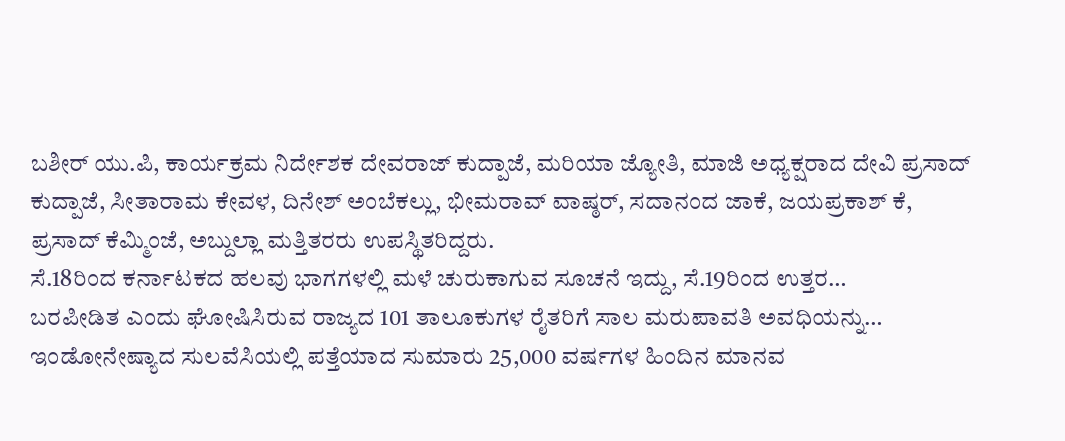ಬಶೀರ್ ಯು.ಪಿ, ಕಾರ್ಯಕ್ರಮ ನಿರ್ದೇಶಕ ದೇವರಾಜ್ ಕುದ್ಪಾಜೆ, ಮರಿಯಾ ಜ್ಯೋತಿ, ಮಾಜಿ ಅಧ್ಯಕ್ಷರಾದ ದೇವಿ ಪ್ರಸಾದ್ ಕುದ್ಪಾಜೆ, ಸೀತಾರಾಮ ಕೇವಳ, ದಿನೇಶ್ ಅಂಬೆಕಲ್ಲು, ಭೀಮರಾವ್ ವಾಷ್ಠರ್, ಸದಾನಂದ ಜಾಕೆ, ಜಯಪ್ರಕಾಶ್ ಕೆ, ಪ್ರಸಾದ್ ಕೆಮ್ಮಿಂಜೆ, ಅಬ್ದುಲ್ಲಾ ಮತ್ತಿತರರು ಉಪಸ್ಥಿತರಿದ್ದರು.
ಸೆ.18ರಿಂದ ಕರ್ನಾಟಕದ ಹಲವು ಭಾಗಗಳಲ್ಲಿ ಮಳೆ ಚುರುಕಾಗುವ ಸೂಚನೆ ಇದ್ದು, ಸೆ.19ರಿಂದ ಉತ್ತರ…
ಬರಪೀಡಿತ ಎಂದು ಘೋಷಿಸಿರುವ ರಾಜ್ಯದ 101 ತಾಲೂಕುಗಳ ರೈತರಿಗೆ ಸಾಲ ಮರುಪಾವತಿ ಅವಧಿಯನ್ನು…
ಇಂಡೋನೇಷ್ಯಾದ ಸುಲವೆಸಿಯಲ್ಲಿ ಪತ್ತೆಯಾದ ಸುಮಾರು 25,000 ವರ್ಷಗಳ ಹಿಂದಿನ ಮಾನವ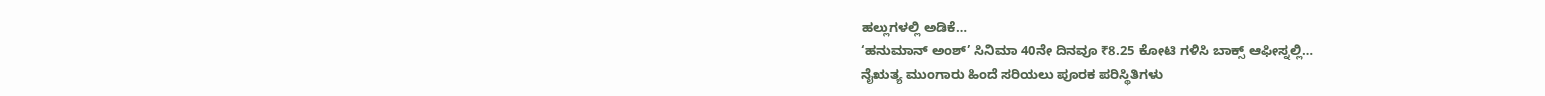ಹಲ್ಲುಗಳಲ್ಲಿ ಅಡಿಕೆ…
‘ಹನುಮಾನ್ ಅಂಶ್’ ಸಿನಿಮಾ 40ನೇ ದಿನವೂ ₹8.25 ಕೋಟಿ ಗಳಿಸಿ ಬಾಕ್ಸ್ ಆಫೀಸ್ನಲ್ಲಿ…
ನೈಋತ್ಯ ಮುಂಗಾರು ಹಿಂದೆ ಸರಿಯಲು ಪೂರಕ ಪರಿಸ್ಥಿತಿಗಳು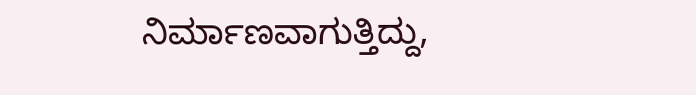ನಿರ್ಮಾಣವಾಗುತ್ತಿದ್ದು,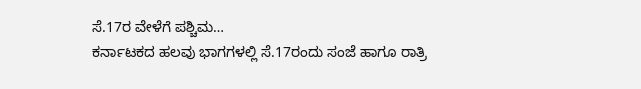ಸೆ.17ರ ವೇಳೆಗೆ ಪಶ್ಚಿಮ…
ಕರ್ನಾಟಕದ ಹಲವು ಭಾಗಗಳಲ್ಲಿ ಸೆ.17ರಂದು ಸಂಜೆ ಹಾಗೂ ರಾತ್ರಿ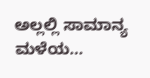ಅಲ್ಲಲ್ಲಿ ಸಾಮಾನ್ಯ ಮಳೆಯ…